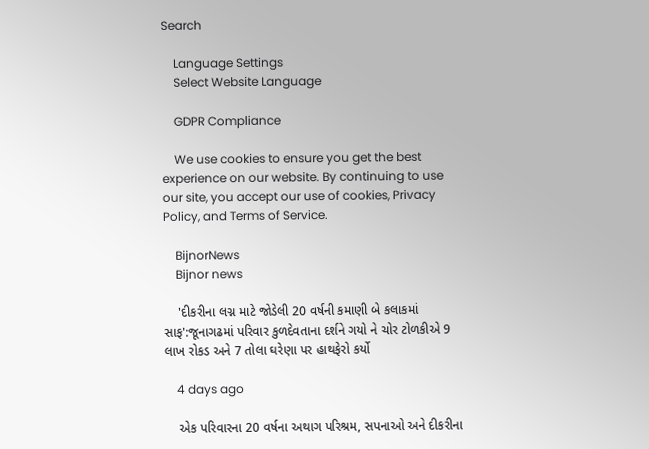Search

    Language Settings
    Select Website Language

    GDPR Compliance

    We use cookies to ensure you get the best experience on our website. By continuing to use our site, you accept our use of cookies, Privacy Policy, and Terms of Service.

    BijnorNews
    Bijnor news

    'દીકરીના લગ્ન માટે જોડેલી 20 વર્ષની કમાણી બે કલાકમાં સાફ':જૂનાગઢમાં પરિવાર કુળદેવતાના દર્શને ગયો ને ચોર ટોળકીએ 9 લાખ રોકડ અને 7 તોલા ઘરેણા પર હાથફેરો કર્યો

    4 days ago

    એક પરિવારના 20 વર્ષના અથાગ પરિશ્રમ, સપનાઓ અને દીકરીના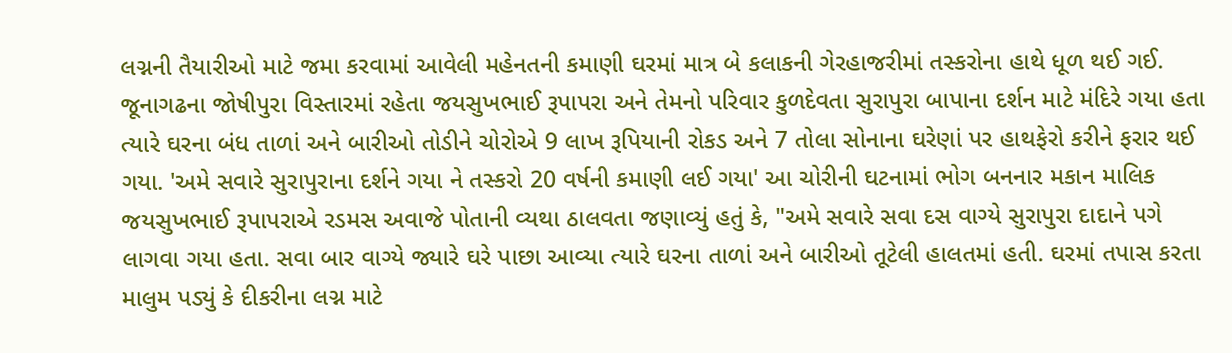લગ્નની તૈયારીઓ માટે જમા કરવામાં આવેલી મહેનતની કમાણી ઘરમાં માત્ર બે કલાકની ગેરહાજરીમાં તસ્કરોના હાથે ધૂળ થઈ ગઈ. જૂનાગઢના જોષીપુરા વિસ્તારમાં રહેતા જયસુખભાઈ રૂપાપરા અને તેમનો પરિવાર કુળદેવતા સુરાપુરા બાપાના દર્શન માટે મંદિરે ગયા હતા ત્યારે ઘરના બંધ તાળાં અને બારીઓ તોડીને ચોરોએ 9 લાખ રૂપિયાની રોકડ અને 7 તોલા સોનાના ઘરેણાં પર હાથફેરો કરીને ફરાર થઈ ગયા. 'અમે સવારે સુરાપુરાના દર્શને ગયા ને તસ્કરો 20 વર્ષની કમાણી લઈ ગયા' આ ચોરીની ઘટનામાં ભોગ બનનાર મકાન માલિક જયસુખભાઈ રૂપાપરાએ રડમસ અવાજે પોતાની વ્યથા ઠાલવતા જણાવ્યું હતું કે, "અમે સવારે સવા દસ વાગ્યે સુરાપુરા દાદાને પગે લાગવા ગયા હતા. સવા બાર વાગ્યે જ્યારે ઘરે પાછા આવ્યા ત્યારે ઘરના તાળાં અને બારીઓ તૂટેલી હાલતમાં હતી. ઘરમાં તપાસ કરતા માલુમ પડ્યું કે દીકરીના લગ્ન માટે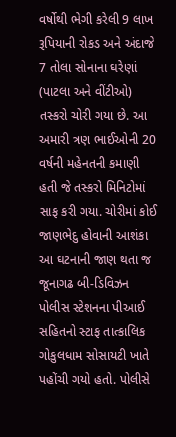વર્ષોથી ભેગી કરેલી 9 લાખ રૂપિયાની રોકડ અને અંદાજે 7 તોલા સોનાના ઘરેણાં (પાટલા અને વીંટીઓ) તસ્કરો ચોરી ગયા છે. આ અમારી ત્રણ ભાઈઓની 20 વર્ષની મહેનતની કમાણી હતી જે તસ્કરો મિનિટોમાં સાફ કરી ગયા. ચોરીમાં કોઈ જાણભેદુ હોવાની આશંકા આ ઘટનાની જાણ થતા જ જૂનાગઢ બી-ડિવિઝન પોલીસ સ્ટેશનના પીઆઈ સહિતનો સ્ટાફ તાત્કાલિક ગોકુલધામ સોસાયટી ખાતે પહોંચી ગયો હતો. પોલીસે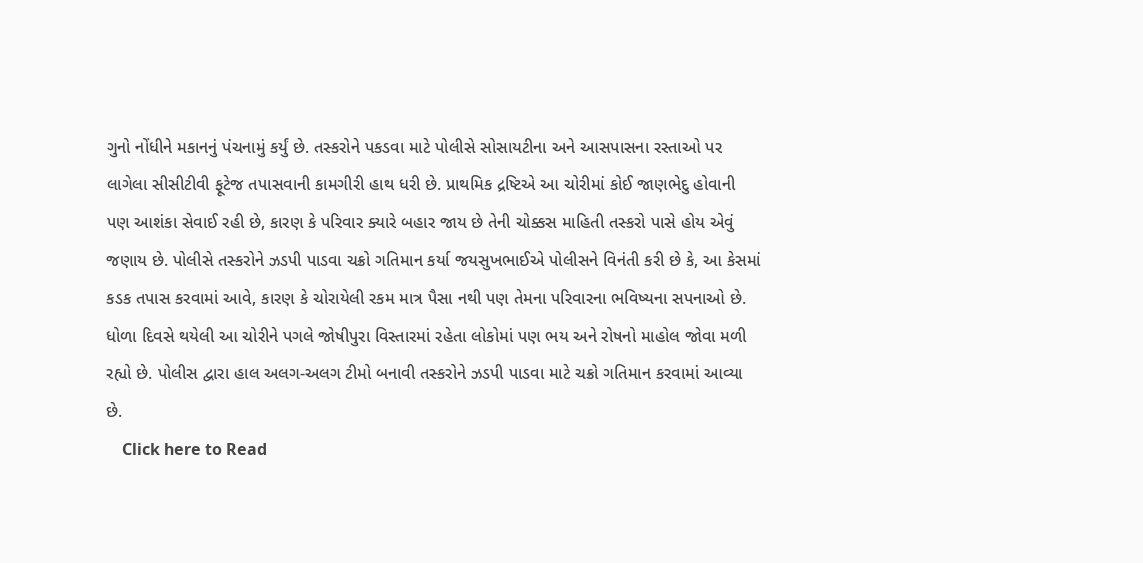ગુનો નોંધીને મકાનનું પંચનામું કર્યું છે. તસ્કરોને પકડવા માટે પોલીસે સોસાયટીના અને આસપાસના રસ્તાઓ પર લાગેલા સીસીટીવી ફૂટેજ તપાસવાની કામગીરી હાથ ધરી છે. પ્રાથમિક દ્રષ્ટિએ આ ચોરીમાં કોઈ જાણભેદુ હોવાની પણ આશંકા સેવાઈ રહી છે, કારણ કે પરિવાર ક્યારે બહાર જાય છે તેની ચોક્કસ માહિતી તસ્કરો પાસે હોય એવું જણાય છે. પોલીસે તસ્કરોને ઝડપી પાડવા ચક્રો ગતિમાન કર્યા જયસુખભાઈએ પોલીસને વિનંતી કરી છે કે, આ કેસમાં કડક તપાસ કરવામાં આવે, કારણ કે ચોરાયેલી રકમ માત્ર પૈસા નથી પણ તેમના પરિવારના ભવિષ્યના સપનાઓ છે. ધોળા દિવસે થયેલી આ ચોરીને પગલે જોષીપુરા વિસ્તારમાં રહેતા લોકોમાં પણ ભય અને રોષનો માહોલ જોવા મળી રહ્યો છે. પોલીસ દ્વારા હાલ અલગ-અલગ ટીમો બનાવી તસ્કરોને ઝડપી પાડવા માટે ચક્રો ગતિમાન કરવામાં આવ્યા છે.
    Click here to Read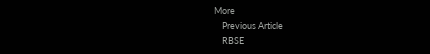More
    Previous Article
    RBSE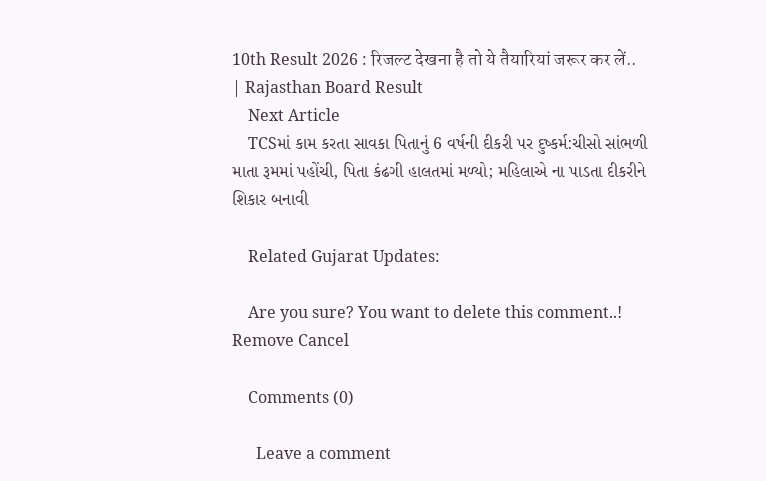10th Result 2026 : रिजल्ट देखना है तो ये तैयारियां जरूर कर लें.. | Rajasthan Board Result
    Next Article
    TCSમાં કામ કરતા સાવકા પિતાનું 6 વર્ષની દીકરી પર દુષ્કર્મ:ચીસો સાંભળી માતા રૂમમાં પહોંચી, પિતા કંઢગી હાલતમાં મળ્યો; મહિલાએ ના પાડતા દીકરીને શિકાર બનાવી

    Related Gujarat Updates:

    Are you sure? You want to delete this comment..! Remove Cancel

    Comments (0)

      Leave a comment